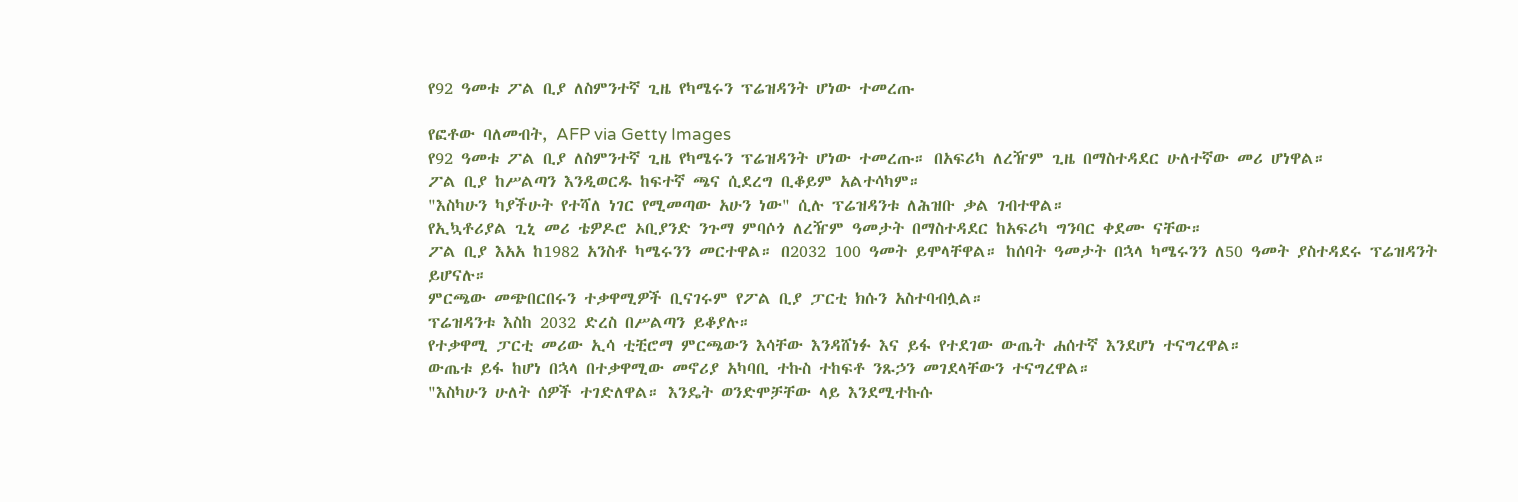የ92 ዓመቱ ፖል ቢያ ለስምንተኛ ጊዜ የካሜሩን ፕሬዝዳንት ሆነው ተመረጡ

የፎቶው ባለመብት, AFP via Getty Images
የ92 ዓመቱ ፖል ቢያ ለስምንተኛ ጊዜ የካሜሩን ፕሬዝዳንት ሆነው ተመረጡ። በአፍሪካ ለረዥም ጊዜ በማስተዳደር ሁለተኛው መሪ ሆነዋል።
ፖል ቢያ ከሥልጣን እንዲወርዱ ከፍተኛ ጫና ሲደረግ ቢቆይም አልተሳካም።
"እስካሁን ካያችሁት የተሻለ ነገር የሚመጣው አሁን ነው" ሲሉ ፕሬዝዳንቱ ለሕዝቡ ቃል ገብተዋል።
የኢኳቶሪያል ጊኒ መሪ ቴዎዶሮ ኦቢያንድ ንጉማ ምባሶጎ ለረዥም ዓመታት በማስተዳደር ከአፍሪካ ግንባር ቀደሙ ናቸው።
ፖል ቢያ እአአ ከ1982 አንስቶ ካሜሩንን መርተዋል። በ2032 100 ዓመት ይሞላቸዋል። ከሰባት ዓመታት በኋላ ካሜሩንን ለ50 ዓመት ያስተዳደሩ ፕሬዝዳንት ይሆናሉ።
ምርጫው መጭበርበሩን ተቃዋሚዎች ቢናገሩም የፖል ቢያ ፓርቲ ክሱን አስተባብሏል።
ፕሬዝዳንቱ እስከ 2032 ድረስ በሥልጣን ይቆያሉ።
የተቃዋሚ ፓርቲ መሪው ኢሳ ቲቺሮማ ምርጫውን እሳቸው እንዳሸነፉ እና ይፋ የተደገው ውጤት ሐሰተኛ እንደሆነ ተናግረዋል።
ውጤቱ ይፋ ከሆነ በኋላ በተቃዋሚው መኖሪያ አካባቢ ተኩስ ተከፍቶ ንጹኃን መገደላቸውን ተናግረዋል።
"እስካሁን ሁለት ሰዎች ተገድለዋል። እንዴት ወንድሞቻቸው ላይ እንደሚተኩሱ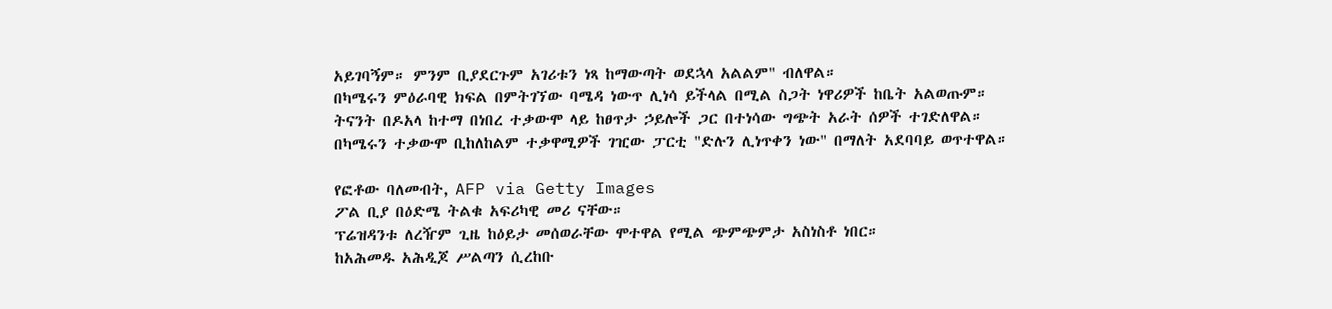አይገባኝም። ምንም ቢያደርጉም አገሪቱን ነጻ ከማውጣት ወደኋላ አልልም" ብለዋል።
በካሜሩን ምዕራባዊ ክፍል በምትገኘው ባሜዳ ነውጥ ሊነሳ ይችላል በሚል ስጋት ነዋሪዎች ከቤት አልወጡም።
ትናንት በዶአላ ከተማ በነበረ ተቃውሞ ላይ ከፀጥታ ኃይሎች ጋር በተነሳው ግጭት አራት ሰዎች ተገድለዋል።
በካሜሩን ተቃውሞ ቢከለከልም ተቃዋሚዎች ገዢው ፓርቲ "ድሉን ሊነጥቀን ነው" በማለት አደባባይ ወጥተዋል።

የፎቶው ባለመብት, AFP via Getty Images
ፖል ቢያ በዕድሜ ትልቁ አፍሪካዊ መሪ ናቸው።
ፕሬዝዳንቱ ለረዥም ጊዜ ከዕይታ መሰወራቸው ሞተዋል የሚል ጭምጭምታ አስነስቶ ነበር።
ከአሕመዱ አሕዲጆ ሥልጣን ሲረከቡ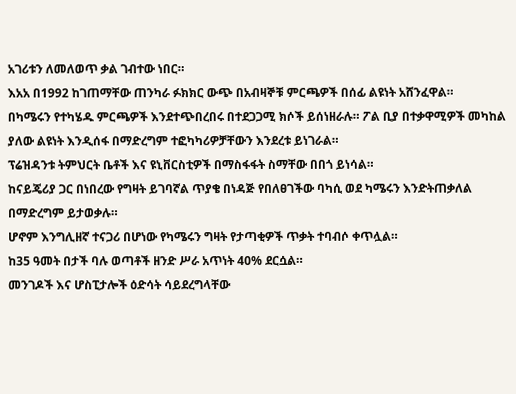አገሪቱን ለመለወጥ ቃል ገብተው ነበር።
እአአ በ1992 ከገጠማቸው ጠንካራ ፉክክር ውጭ በአብዛኞቹ ምርጫዎች በሰፊ ልዩነት አሸንፈዋል።
በካሜሩን የተካሄዱ ምርጫዎች እንደተጭበረበሩ በተደጋጋሚ ክሶች ይሰነዘራሉ። ፖል ቢያ በተቃዋሚዎች መካከል ያለው ልዩነት እንዲሰፋ በማድረግም ተፎካካሪዎቻቸውን እንደረቱ ይነገራል።
ፕሬዝዳንቱ ትምህርት ቤቶች እና ዩኒቨርስቲዎች በማስፋፋት ስማቸው በበጎ ይነሳል።
ከናይጄሪያ ጋር በነበረው የግዛት ይገባኛል ጥያቄ በነዳጅ የበለፀገችው ባካሲ ወደ ካሜሩን እንድትጠቃለል በማድረግም ይታወቃሉ።
ሆኖም እንግሊዘኛ ተናጋሪ በሆነው የካሜሩን ግዛት የታጣቂዎች ጥቃት ተባብሶ ቀጥሏል።
ከ35 ዓመት በታች ባሉ ወጣቶች ዘንድ ሥራ አጥነት 40% ደርሷል።
መንገዶች እና ሆስፒታሎች ዕድሳት ሳይደረግላቸው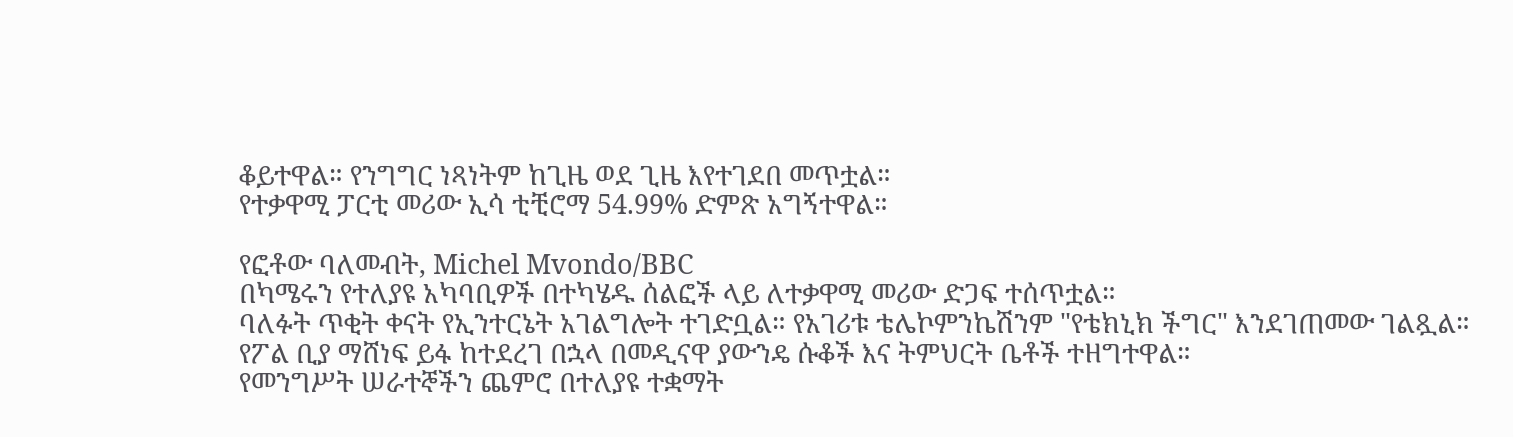ቆይተዋል። የንግግር ነጻነትም ከጊዜ ወደ ጊዜ እየተገደበ መጥቷል።
የተቃዋሚ ፓርቲ መሪው ኢሳ ቲቺሮማ 54.99% ድምጽ አግኝተዋል።

የፎቶው ባለመብት, Michel Mvondo/BBC
በካሜሩን የተለያዩ አካባቢዎች በተካሄዱ ሰልፎች ላይ ለተቃዋሚ መሪው ድጋፍ ተሰጥቷል።
ባለፉት ጥቂት ቀናት የኢንተርኔት አገልግሎት ተገድቧል። የአገሪቱ ቴሌኮምንኬሽንም "የቴክኒክ ችግር" እንደገጠመው ገልጿል።
የፖል ቢያ ማሸነፍ ይፋ ከተደረገ በኋላ በመዲናዋ ያውንዴ ሱቆች እና ትምህርት ቤቶች ተዘግተዋል።
የመንግሥት ሠራተኞችን ጨምሮ በተለያዩ ተቋማት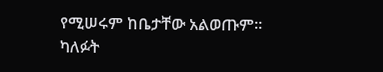የሚሠሩም ከቤታቸው አልወጡም።
ካለፉት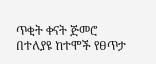ጥቂት ቀናት ጅመሮ በተለያዩ ከተሞች የፀጥታ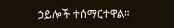ኃይሎች ተሰማርተዋል።